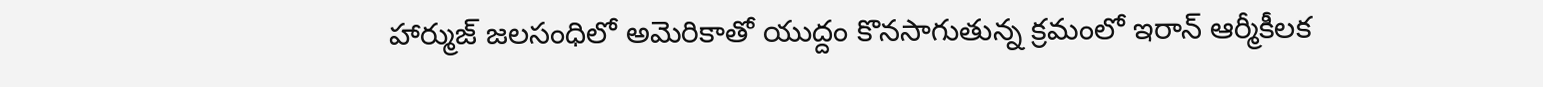హార్ముజ్ జలసంధిలో అమెరికాతో యుద్దం కొనసాగుతున్న క్రమంలో ఇరాన్ ఆర్మీకీలక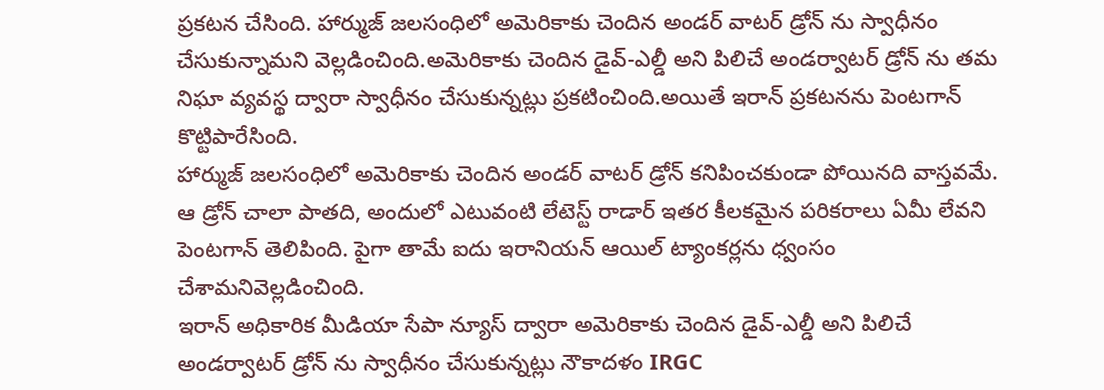ప్రకటన చేసింది. హార్ముజ్ జలసంధిలో అమెరికాకు చెందిన అండర్ వాటర్ డ్రోన్ ను స్వాధీనం చేసుకున్నామని వెల్లడించింది.అమెరికాకు చెందిన డైవ్-ఎల్డీ అని పిలిచే అండర్వాటర్ డ్రోన్ ను తమ నిఘా వ్యవస్థ ద్వారా స్వాధీనం చేసుకున్నట్లు ప్రకటించింది.అయితే ఇరాన్ ప్రకటనను పెంటగాన్ కొట్టిపారేసింది.
హార్ముజ్ జలసంధిలో అమెరికాకు చెందిన అండర్ వాటర్ డ్రోన్ కనిపించకుండా పోయినది వాస్తవమే. ఆ డ్రోన్ చాలా పాతది, అందులో ఎటువంటి లేటెస్ట్ రాడార్ ఇతర కీలకమైన పరికరాలు ఏమీ లేవని పెంటగాన్ తెలిపింది. పైగా తామే ఐదు ఇరానియన్ ఆయిల్ ట్యాంకర్లను ధ్వంసం చేశామనివెల్లడించింది.
ఇరాన్ అధికారిక మీడియా సేపా న్యూస్ ద్వారా అమెరికాకు చెందిన డైవ్-ఎల్డీ అని పిలిచే అండర్వాటర్ డ్రోన్ ను స్వాధీనం చేసుకున్నట్లు నౌకాదళం IRGC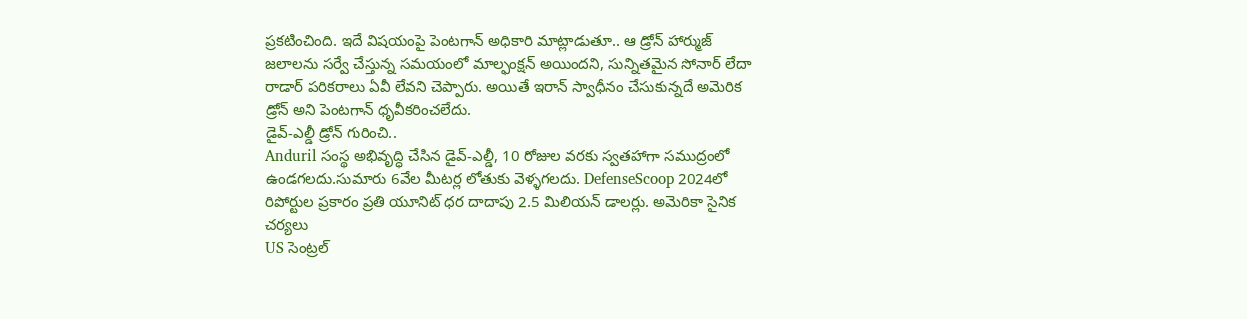ప్రకటించింది. ఇదే విషయంపై పెంటగాన్ అధికారి మాట్లాడుతూ.. ఆ డ్రోన్ హార్ముజ్ జలాలను సర్వే చేస్తున్న సమయంలో మాల్ఫంక్షన్ అయిందని, సున్నితమైన సోనార్ లేదా రాడార్ పరికరాలు ఏవీ లేవని చెప్పారు. అయితే ఇరాన్ స్వాధీనం చేసుకున్నదే అమెరిక డ్రోన్ అని పెంటగాన్ ధృవీకరించలేదు.
డైవ్-ఎల్డీ డ్రోన్ గురించి..
Anduril సంస్థ అభివృద్ధి చేసిన డైవ్-ఎల్డీ, 10 రోజుల వరకు స్వతహాగా సముద్రంలో ఉండగలదు.సుమారు 6వేల మీటర్ల లోతుకు వెళ్ళగలదు. DefenseScoop 2024లో రిపోర్టుల ప్రకారం ప్రతి యూనిట్ ధర దాదాపు 2.5 మిలియన్ డాలర్లు. అమెరికా సైనిక చర్యలు
US సెంట్రల్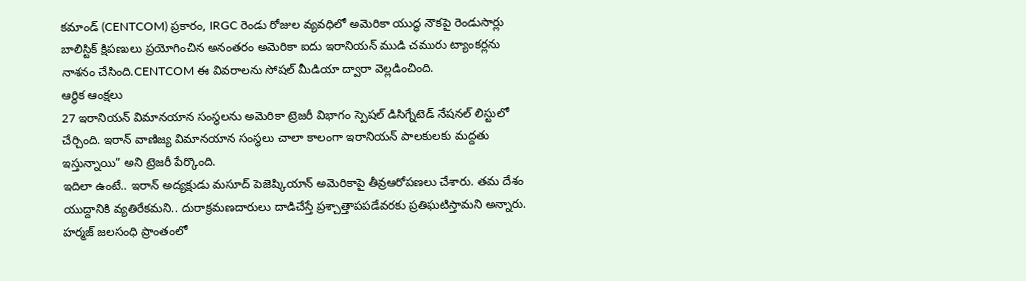కమాండ్ (CENTCOM) ప్రకారం, IRGC రెండు రోజుల వ్యవధిలో అమెరికా యుద్ధ నౌకపై రెండుసార్లు బాలిస్టిక్ క్షిపణులు ప్రయోగించిన అనంతరం అమెరికా ఐదు ఇరానియన్ ముడి చమురు ట్యాంకర్లను నాశనం చేసింది.CENTCOM ఈ వివరాలను సోషల్ మీడియా ద్వారా వెల్లడించింది.
ఆర్థిక ఆంక్షలు
27 ఇరానియన్ విమానయాన సంస్థలను అమెరికా ట్రెజరీ విభాగం స్పెషల్ డిసిగ్నేటెడ్ నేషనల్ లిస్టులో చేర్చింది. ఇరాన్ వాణిజ్య విమానయాన సంస్థలు చాలా కాలంగా ఇరానియన్ పాలకులకు మద్దతు ఇస్తున్నాయి” అని ట్రెజరీ పేర్కొంది.
ఇదిలా ఉంటే.. ఇరాన్ అద్యక్షుడు మసూద్ పెజెష్కియాన్ అమెరికాపై తీవ్రఆరోపణలు చేశారు. తమ దేశం యుద్దానికి వ్యతిరేకమని.. దురాక్రమణదారులు దాడిచేస్తే ప్రశ్చాత్తాపపడేవరకు ప్రతిఘటిస్తామని అన్నారు. హర్మజ్ జలసంధి ప్రాంతంలో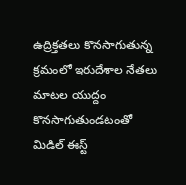ఉద్రిక్తతలు కొనసాగుతున్న క్రమంలో ఇరుదేశాల నేతలు మాటల యుద్దం కొనసాగుతుండటంతో మిడిల్ ఈస్ట్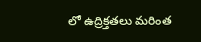లో ఉద్రిక్తతలు మరింత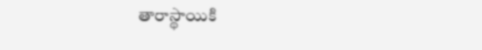తారాస్థాయికి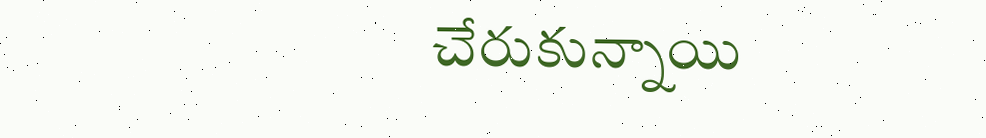చేరుకున్నాయి